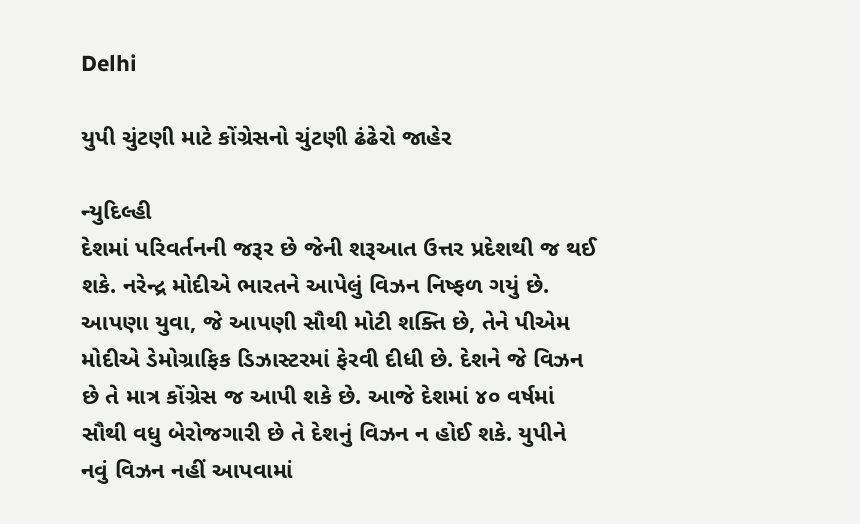Delhi

યુપી ચુંટણી માટે કોંગ્રેસનો ચુંટણી ઢંઢેરો જાહેર

ન્યુદિલ્હી
દેશમાં પરિવર્તનની જરૂર છે જેની શરૂઆત ઉત્તર પ્રદેશથી જ થઈ શકે. નરેન્દ્ર મોદીએ ભારતને આપેલું વિઝન નિષ્ફળ ગયું છે. આપણા યુવા, જે આપણી સૌથી મોટી શક્તિ છે, તેને પીએમ મોદીએ ડેમોગ્રાફિક ડિઝાસ્ટરમાં ફેરવી દીધી છે. દેશને જે વિઝન છે તે માત્ર કોંગ્રેસ જ આપી શકે છે. આજે દેશમાં ૪૦ વર્ષમાં સૌથી વધુ બેરોજગારી છે તે દેશનું વિઝન ન હોઈ શકે. યુપીને નવું વિઝન નહીં આપવામાં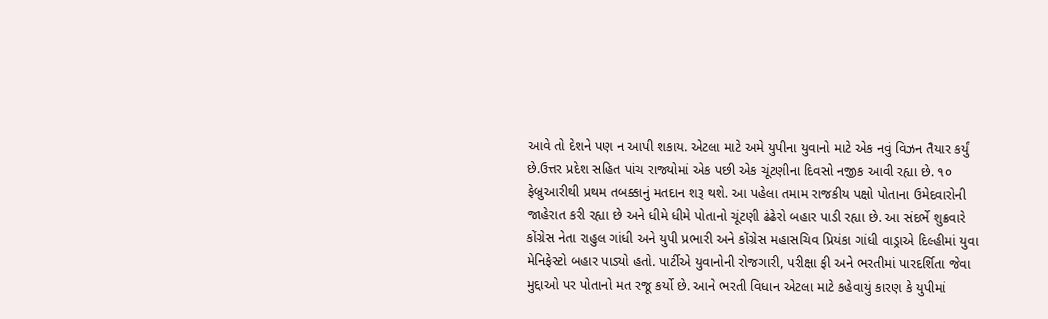આવે તો દેશને પણ ન આપી શકાય. એટલા માટે અમે યુપીના યુવાનો માટે એક નવું વિઝન તૈયાર કર્યું છે.ઉત્તર પ્રદેશ સહિત પાંચ રાજ્યોમાં એક પછી એક ચૂંટણીના દિવસો નજીક આવી રહ્યા છે. ૧૦ ફેબ્રુઆરીથી પ્રથમ તબક્કાનું મતદાન શરૂ થશે. આ પહેલા તમામ રાજકીય પક્ષો પોતાના ઉમેદવારોની જાહેરાત કરી રહ્યા છે અને ધીમે ધીમે પોતાનો ચૂંટણી ઢંઢેરો બહાર પાડી રહ્યા છે. આ સંદર્ભે શુક્રવારે કોંગ્રેસ નેતા રાહુલ ગાંધી અને યુપી પ્રભારી અને કોંગ્રેસ મહાસચિવ પ્રિયંકા ગાંધી વાડ્રાએ દિલ્હીમાં યુવા મેનિફેસ્ટો બહાર પાડ્યો હતો. પાર્ટીએ યુવાનોની રોજગારી, પરીક્ષા ફી અને ભરતીમાં પારદર્શિતા જેવા મુદ્દાઓ પર પોતાનો મત રજૂ કર્યો છે. આને ભરતી વિધાન એટલા માટે કહેવાયું કારણ કે યુપીમાં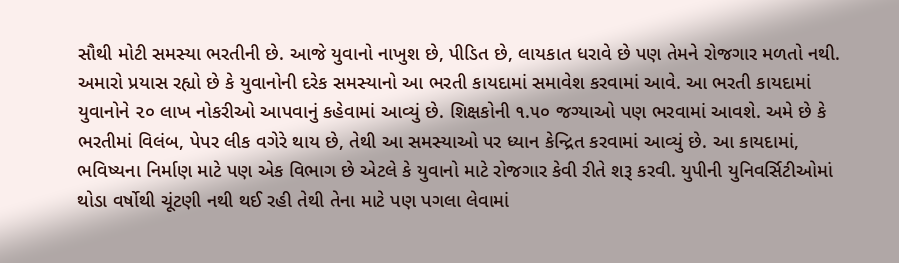સૌથી મોટી સમસ્યા ભરતીની છે. આજે યુવાનો નાખુશ છે, પીડિત છે, લાયકાત ધરાવે છે પણ તેમને રોજગાર મળતો નથી. અમારો પ્રયાસ રહ્યો છે કે યુવાનોની દરેક સમસ્યાનો આ ભરતી કાયદામાં સમાવેશ કરવામાં આવે. આ ભરતી કાયદામાં યુવાનોને ૨૦ લાખ નોકરીઓ આપવાનું કહેવામાં આવ્યું છે. શિક્ષકોની ૧.૫૦ જગ્યાઓ પણ ભરવામાં આવશે. અમે છે કે ભરતીમાં વિલંબ, પેપર લીક વગેરે થાય છે, તેથી આ સમસ્યાઓ પર ધ્યાન કેન્દ્રિત કરવામાં આવ્યું છે. આ કાયદામાં, ભવિષ્યના નિર્માણ માટે પણ એક વિભાગ છે એટલે કે યુવાનો માટે રોજગાર કેવી રીતે શરૂ કરવી. યુપીની યુનિવર્સિટીઓમાં થોડા વર્ષોથી ચૂંટણી નથી થઈ રહી તેથી તેના માટે પણ પગલા લેવામાં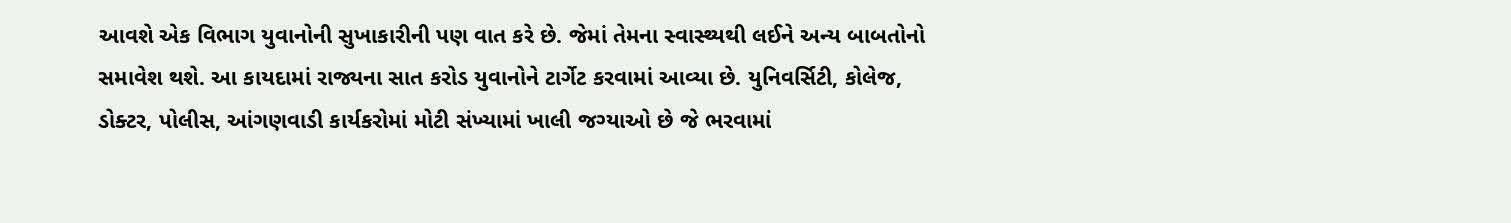આવશે એક વિભાગ યુવાનોની સુખાકારીની પણ વાત કરે છે. જેમાં તેમના સ્વાસ્થ્યથી લઈને અન્ય બાબતોનો સમાવેશ થશે. આ કાયદામાં રાજ્યના સાત કરોડ યુવાનોને ટાર્ગેટ કરવામાં આવ્યા છે. યુનિવર્સિટી, કોલેજ, ડોક્ટર, પોલીસ, આંગણવાડી કાર્યકરોમાં મોટી સંખ્યામાં ખાલી જગ્યાઓ છે જે ભરવામાં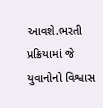આવશે.ભરતી પ્રક્રિયામાં જે યુવાનોનો વિશ્વાસ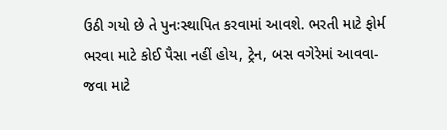ઉઠી ગયો છે તે પુનઃસ્થાપિત કરવામાં આવશે. ભરતી માટે ફોર્મ ભરવા માટે કોઈ પૈસા નહીં હોય, ટ્રેન, બસ વગેરેમાં આવવા-જવા માટે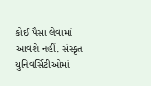કોઈ પૈસા લેવામાં આવશે નહીં. સંસ્કૃત યુનિવર્સિટીઓમાં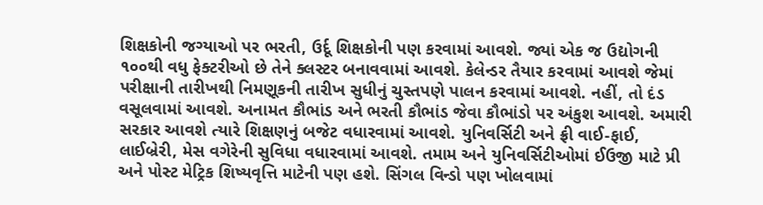શિક્ષકોની જગ્યાઓ પર ભરતી, ઉર્દૂ શિક્ષકોની પણ કરવામાં આવશે. જ્યાં એક જ ઉદ્યોગની ૧૦૦થી વધુ ફેક્ટરીઓ છે તેને ક્લસ્ટર બનાવવામાં આવશે. કેલેન્ડર તૈયાર કરવામાં આવશે જેમાં પરીક્ષાની તારીખથી નિમણૂકની તારીખ સુધીનું ચુસ્તપણે પાલન કરવામાં આવશે. નહીં, તો દંડ વસૂલવામાં આવશે. અનામત કૌભાંડ અને ભરતી કૌભાંડ જેવા કૌભાંડો પર અંકુશ આવશે. અમારી સરકાર આવશે ત્યારે શિક્ષણનું બજેટ વધારવામાં આવશે. યુનિવર્સિટી અને ફ્રી વાઈ-ફાઈ, લાઈબ્રેરી, મેસ વગેરેની સુવિધા વધારવામાં આવશે. તમામ અને યુનિવર્સિટીઓમાં ઈઉજી માટે પ્રી અને પોસ્ટ મેટ્રિક શિષ્યવૃત્તિ માટેની પણ હશે. સિંગલ વિન્ડો પણ ખોલવામાં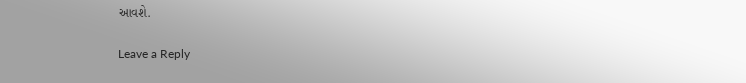આવશે.

Leave a Reply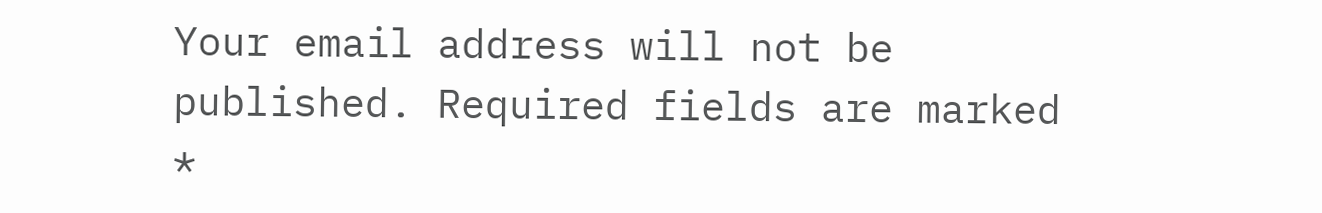Your email address will not be published. Required fields are marked *